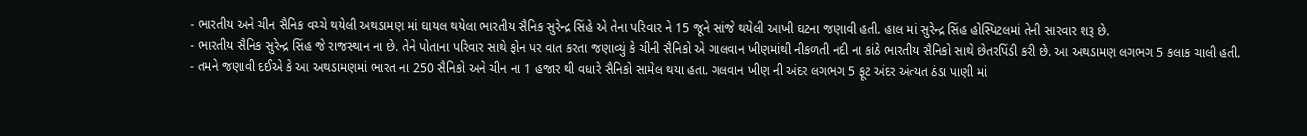- ભારતીય અને ચીન સૈનિક વચ્ચે થયેલી અથડામણ માં ઘાયલ થયેલા ભારતીય સૈનિક સુરેન્દ્ર સિંહે એ તેના પરિવાર ને 15 જૂને સાંજે થયેલી આખી ઘટના જણાવી હતી. હાલ માં સુરેન્દ્ર સિંહ હોસ્પિટલમાં તેની સારવાર શરૂ છે.
- ભારતીય સૈનિક સુરેન્દ્ર સિંહ જે રાજસ્થાન ના છે. તેને પોતાના પરિવાર સાથે ફોન પર વાત કરતા જણાવ્યું કે ચીની સૈનિકો એ ગાલવાન ખીણમાંથી નીકળતી નદી ના કાંઠે ભારતીય સૈનિકો સાથે છેતરપિંડી કરી છે. આ અથડામણ લગભગ 5 કલાક ચાલી હતી.
- તમને જણાવી દઈએ કે આ અથડામણમાં ભારત ના 250 સૈનિકો અને ચીન ના 1 હજાર થી વધારે સૈનિકો સામેલ થયા હતા. ગલવાન ખીણ ની અંદર લગભગ 5 ફૂટ અંદર અંત્યત ઠંડા પાણી માં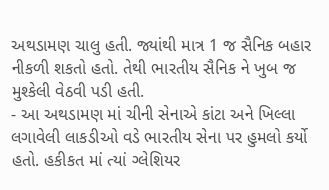અથડામણ ચાલુ હતી. જ્યાંથી માત્ર 1 જ સૈનિક બહાર નીકળી શકતો હતો. તેથી ભારતીય સૈનિક ને ખુબ જ મુશ્કેલી વેઠવી પડી હતી.
- આ અથડામણ માં ચીની સેનાએ કાંટા અને ખિલ્લા લગાવેલી લાકડીઓ વડે ભારતીય સેના પર હુમલો કર્યો હતો. હકીકત માં ત્યાં ગ્લેશિયર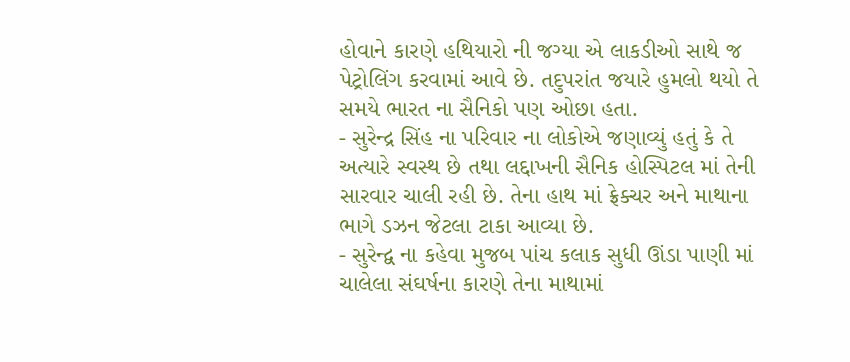હોવાને કારણે હથિયારો ની જગ્યા એ લાકડીઓ સાથે જ પેટ્રોલિંગ કરવામાં આવે છે. તદુપરાંત જયારે હુમલો થયો તે સમયે ભારત ના સૈનિકો પણ ઓછા હતા.
- સુરેન્દ્ર સિંહ ના પરિવાર ના લોકોએ જણાવ્યું હતું કે તે અત્યારે સ્વસ્થ છે તથા લદ્દાખની સૈનિક હોસ્પિટલ માં તેની સારવાર ચાલી રહી છે. તેના હાથ માં ફ્રેક્ચર અને માથાના ભાગે ડઝન જેટલા ટાકા આવ્યા છે.
- સુરેન્દ્વ ના કહેવા મુજબ પાંચ કલાક સુધી ઊંડા પાણી માં ચાલેલા સંઘર્ષના કારણે તેના માથામાં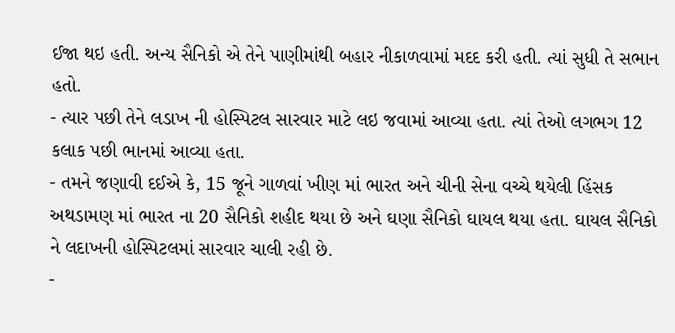ઈજા થઇ હતી. અન્ય સૈનિકો એ તેને પાણીમાંથી બહાર નીકાળવામાં મદદ કરી હતી. ત્યાં સુધી તે સભાન હતો.
- ત્યાર પછી તેને લડાખ ની હોસ્પિટલ સારવાર માટે લઇ જવામાં આવ્યા હતા. ત્યાં તેઓ લગભગ 12 કલાક પછી ભાનમાં આવ્યા હતા.
- તમને જણાવી દઈએ કે, 15 જૂને ગાળવાં ખીણ માં ભારત અને ચીની સેના વચ્ચે થયેલી હિંસક અથડામણ માં ભારત ના 20 સૈનિકો શહીદ થયા છે અને ઘણા સૈનિકો ઘાયલ થયા હતા. ઘાયલ સૈનિકો ને લદાખની હોસ્પિટલમાં સારવાર ચાલી રહી છે.
-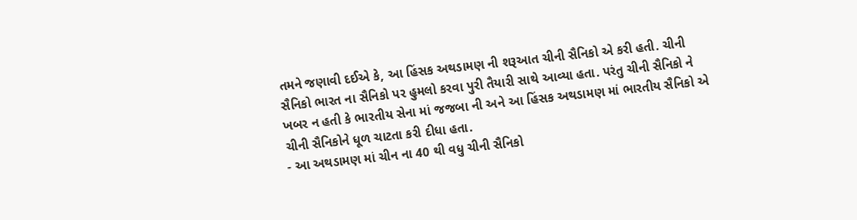તમને જણાવી દઈએ કે, આ હિંસક અથડામણ ની શરૂઆત ચીની સૈનિકો એ કરી હતી. ચીની સૈનિકો ભારત ના સૈનિકો પર હુમલો કરવા પુરી તૈયારી સાથે આવ્યા હતા. પરંતુ ચીની સૈનિકો ને ખબર ન હતી કે ભારતીય સેના માં જજબા ની અને આ હિંસક અથડામણ માં ભારતીય સૈનિકો એ ચીની સૈનિકોને ધૂળ ચાટતા કરી દીધા હતા.
- આ અથડામણ માં ચીન ના 40 થી વધુ ચીની સૈનિકો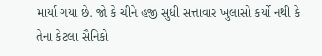માર્યા ગયા છે. જો કે ચીને હજી સુધી સત્તાવાર ખુલાસો કર્યો નથી કે તેના કેટલા સૈનિકો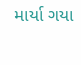માર્યા ગયા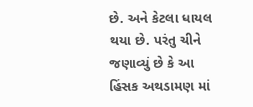છે. અને કેટલા ધાયલ થયા છે. પરંતુ ચીને જણાવ્યું છે કે આ હિંસક અથડામણ માં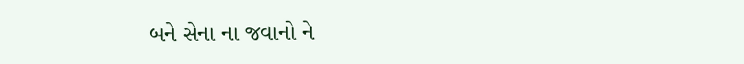બને સેના ના જવાનો ને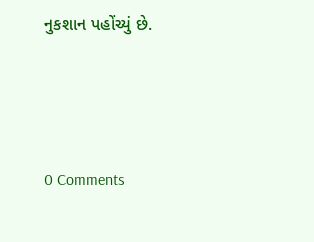નુકશાન પહોંચ્યું છે.




0 Comments